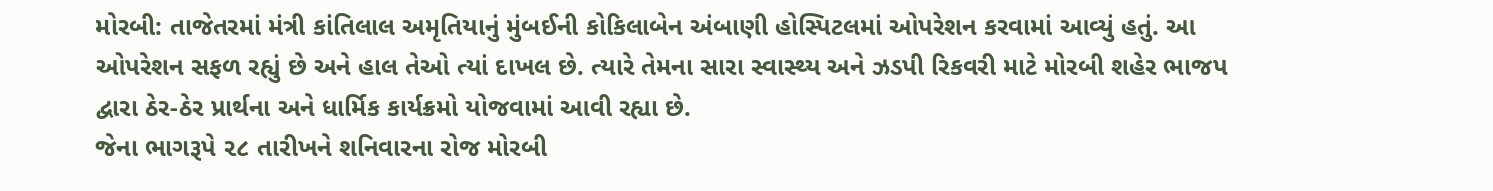મોરબી: તાજેતરમાં મંત્રી કાંતિલાલ અમૃતિયાનું મુંબઈની કોકિલાબેન અંબાણી હોસ્પિટલમાં ઓપરેશન કરવામાં આવ્યું હતું. આ ઓપરેશન સફળ રહ્યું છે અને હાલ તેઓ ત્યાં દાખલ છે. ત્યારે તેમના સારા સ્વાસ્થ્ય અને ઝડપી રિકવરી માટે મોરબી શહેર ભાજપ દ્વારા ઠેર-ઠેર પ્રાર્થના અને ધાર્મિક કાર્યક્રમો યોજવામાં આવી રહ્યા છે.
જેના ભાગરૂપે ૨૮ તારીખને શનિવારના રોજ મોરબી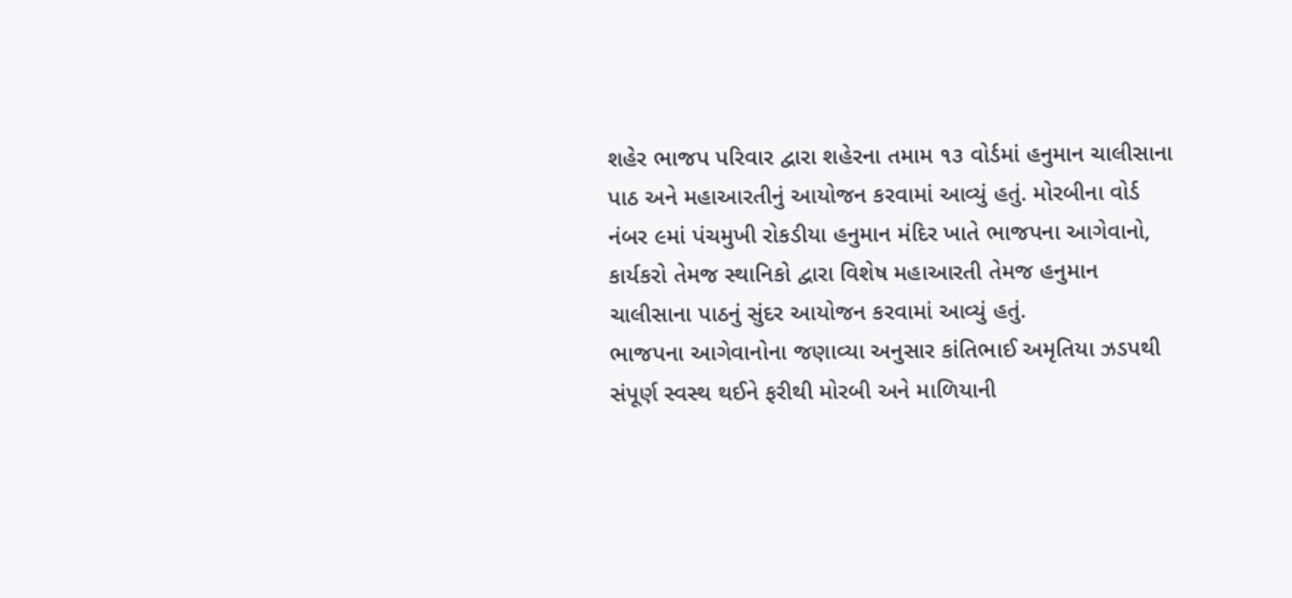શહેર ભાજપ પરિવાર દ્વારા શહેરના તમામ ૧૩ વોર્ડમાં હનુમાન ચાલીસાના પાઠ અને મહાઆરતીનું આયોજન કરવામાં આવ્યું હતું. મોરબીના વોર્ડ નંબર ૯માં પંચમુખી રોકડીયા હનુમાન મંદિર ખાતે ભાજપના આગેવાનો, કાર્યકરો તેમજ સ્થાનિકો દ્વારા વિશેષ મહાઆરતી તેમજ હનુમાન ચાલીસાના પાઠનું સુંદર આયોજન કરવામાં આવ્યું હતું.
ભાજપના આગેવાનોના જણાવ્યા અનુસાર કાંતિભાઈ અમૃતિયા ઝડપથી સંપૂર્ણ સ્વસ્થ થઈને ફરીથી મોરબી અને માળિયાની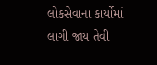લોકસેવાના કાર્યોમાં લાગી જાય તેવી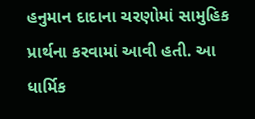હનુમાન દાદાના ચરણોમાં સામુહિક પ્રાર્થના કરવામાં આવી હતી. આ ધાર્મિક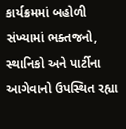કાર્યક્રમમાં બહોળી સંખ્યામાં ભક્તજનો, સ્થાનિકો અને પાર્ટીના આગેવાનો ઉપસ્થિત રહ્યા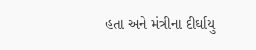હતા અને મંત્રીના દીર્ઘાયુ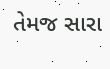તેમજ સારા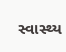સ્વાસ્થ્ય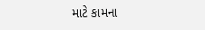માટે કામના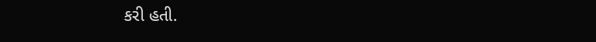કરી હતી.